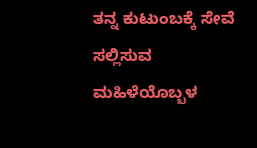ತನ್ನ ಕುಟುಂಬಕ್ಕೆ ಸೇವೆ ಸಲ್ಲಿಸುವ ಮಹಿಳೆಯೊಬ್ಬಳ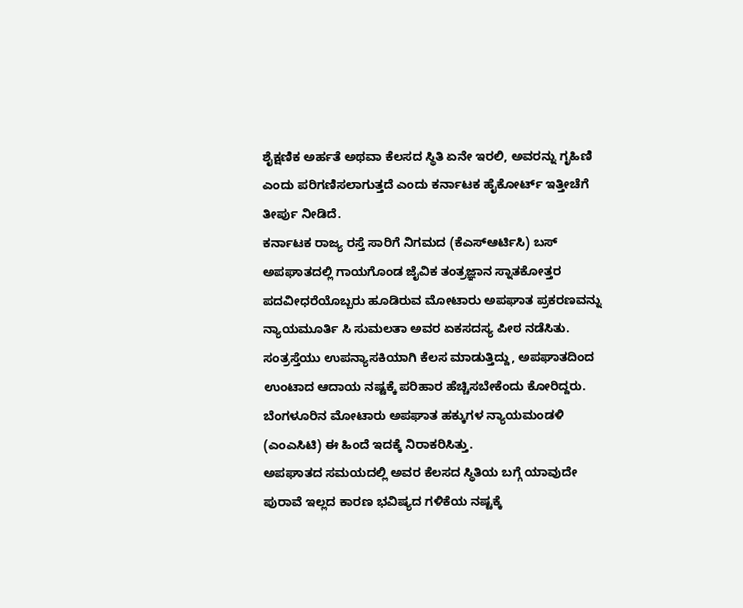ಶೈಕ್ಷಣಿಕ ಅರ್ಹತೆ ಅಥವಾ ಕೆಲಸದ ಸ್ಥಿತಿ ಏನೇ ಇರಲಿ, ಅವರನ್ನು ಗೃಹಿಣಿ ಎಂದು ಪರಿಗಣಿಸಲಾಗುತ್ತದೆ ಎಂದು ಕರ್ನಾಟಕ ಹೈಕೋರ್ಟ್ ಇತ್ತೀಚೆಗೆ ತೀರ್ಪು ನೀಡಿದೆ.
ಕರ್ನಾಟಕ ರಾಜ್ಯ ರಸ್ತೆ ಸಾರಿಗೆ ನಿಗಮದ (ಕೆಎಸ್ಆರ್ಟಿಸಿ) ಬಸ್ ಅಪಘಾತದಲ್ಲಿ ಗಾಯಗೊಂಡ ಜೈವಿಕ ತಂತ್ರಜ್ಞಾನ ಸ್ನಾತಕೋತ್ತರ ಪದವೀಧರೆಯೊಬ್ಬರು ಹೂಡಿರುವ ಮೋಟಾರು ಅಪಘಾತ ಪ್ರಕರಣವನ್ನು ನ್ಯಾಯಮೂರ್ತಿ ಸಿ ಸುಮಲತಾ ಅವರ ಏಕಸದಸ್ಯ ಪೀಠ ನಡೆಸಿತು.
ಸಂತ್ರಸ್ತೆಯು ಉಪನ್ಯಾಸಕಿಯಾಗಿ ಕೆಲಸ ಮಾಡುತ್ತಿದ್ದು, ಅಪಘಾತದಿಂದ ಉಂಟಾದ ಆದಾಯ ನಷ್ಟಕ್ಕೆ ಪರಿಹಾರ ಹೆಚ್ಚಿಸಬೇಕೆಂದು ಕೋರಿದ್ದರು. ಬೆಂಗಳೂರಿನ ಮೋಟಾರು ಅಪಘಾತ ಹಕ್ಕುಗಳ ನ್ಯಾಯಮಂಡಳಿ (ಎಂಎಸಿಟಿ) ಈ ಹಿಂದೆ ಇದಕ್ಕೆ ನಿರಾಕರಿಸಿತ್ತು.
ಅಪಘಾತದ ಸಮಯದಲ್ಲಿ ಅವರ ಕೆಲಸದ ಸ್ಥಿತಿಯ ಬಗ್ಗೆ ಯಾವುದೇ ಪುರಾವೆ ಇಲ್ಲದ ಕಾರಣ ಭವಿಷ್ಯದ ಗಳಿಕೆಯ ನಷ್ಟಕ್ಕೆ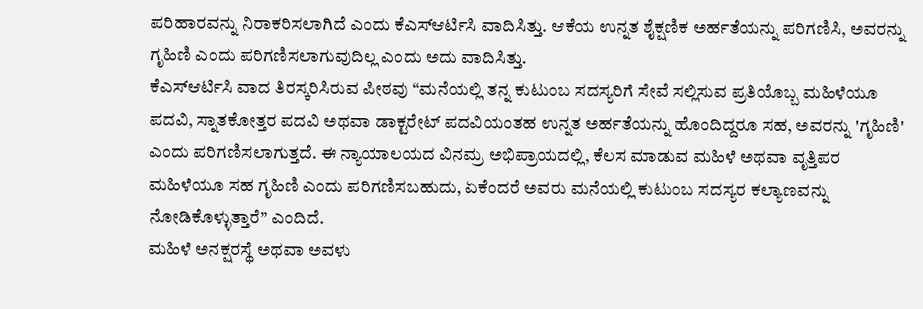ಪರಿಹಾರವನ್ನು ನಿರಾಕರಿಸಲಾಗಿದೆ ಎಂದು ಕೆಎಸ್ಆರ್ಟಿಸಿ ವಾದಿಸಿತ್ತು. ಆಕೆಯ ಉನ್ನತ ಶೈಕ್ಷಣಿಕ ಅರ್ಹತೆಯನ್ನು ಪರಿಗಣಿಸಿ, ಅವರನ್ನು ಗೃಹಿಣಿ ಎಂದು ಪರಿಗಣಿಸಲಾಗುವುದಿಲ್ಲ ಎಂದು ಅದು ವಾದಿಸಿತ್ತು.
ಕೆಎಸ್ಆರ್ಟಿಸಿ ವಾದ ತಿರಸ್ಕರಿಸಿರುವ ಪೀಠವು “ಮನೆಯಲ್ಲಿ ತನ್ನ ಕುಟುಂಬ ಸದಸ್ಯರಿಗೆ ಸೇವೆ ಸಲ್ಲಿಸುವ ಪ್ರತಿಯೊಬ್ಬ ಮಹಿಳೆಯೂ ಪದವಿ, ಸ್ನಾತಕೋತ್ತರ ಪದವಿ ಅಥವಾ ಡಾಕ್ಟರೇಟ್ ಪದವಿಯಂತಹ ಉನ್ನತ ಅರ್ಹತೆಯನ್ನು ಹೊಂದಿದ್ದರೂ ಸಹ, ಅವರನ್ನು 'ಗೃಹಿಣಿ' ಎಂದು ಪರಿಗಣಿಸಲಾಗುತ್ತದೆ. ಈ ನ್ಯಾಯಾಲಯದ ವಿನಮ್ರ ಅಭಿಪ್ರಾಯದಲ್ಲಿ, ಕೆಲಸ ಮಾಡುವ ಮಹಿಳೆ ಅಥವಾ ವೃತ್ತಿಪರ ಮಹಿಳೆಯೂ ಸಹ ಗೃಹಿಣಿ ಎಂದು ಪರಿಗಣಿಸಬಹುದು, ಏಕೆಂದರೆ ಅವರು ಮನೆಯಲ್ಲಿ ಕುಟುಂಬ ಸದಸ್ಯರ ಕಲ್ಯಾಣವನ್ನು ನೋಡಿಕೊಳ್ಳುತ್ತಾರೆ” ಎಂದಿದೆ.
ಮಹಿಳೆ ಅನಕ್ಷರಸ್ಥೆ ಅಥವಾ ಅವಳು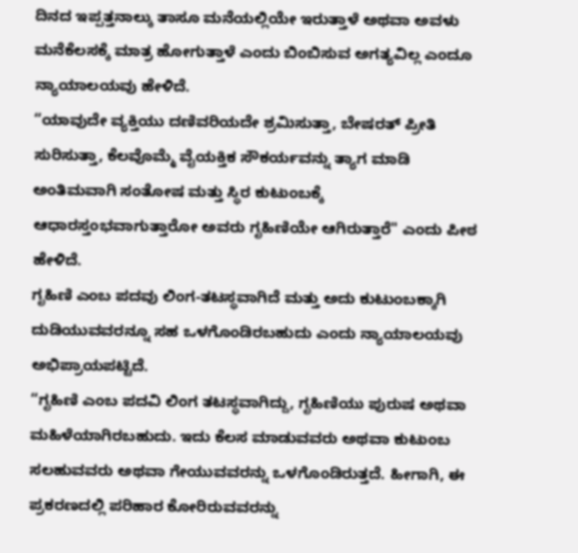ದಿನದ ಇಪ್ಪತ್ತನಾಲ್ಕು ತಾಸೂ ಮನೆಯಲ್ಲಿಯೇ ಇರುತ್ತಾಳೆ ಅಥವಾ ಅವಳು ಮನೆಕೆಲಸಕ್ಕೆ ಮಾತ್ರ ಹೋಗುತ್ತಾಳೆ ಎಂದು ಬಿಂಬಿಸುವ ಅಗತ್ಯವಿಲ್ಲ ಎಂದೂ ನ್ಯಾಯಾಲಯವು ಹೇಳಿದೆ.
“ಯಾವುದೇ ವ್ಯಕ್ತಿಯು ದಣಿವರಿಯದೇ ಶ್ರಮಿಸುತ್ತಾ, ಬೇಷರತ್ ಪ್ರೀತಿ ಸುರಿಸುತ್ತಾ, ಕೆಲವೊಮ್ಮೆ ವೈಯಕ್ತಿಕ ಸೌಕರ್ಯವನ್ನು ತ್ಯಾಗ ಮಾಡಿ ಅಂತಿಮವಾಗಿ ಸಂತೋಷ ಮತ್ತು ಸ್ಥಿರ ಕುಟುಂಬಕ್ಕೆ ಆಧಾರಸ್ತಂಭವಾಗುತ್ತಾರೋ ಅವರು ಗೃಹಿಣಿಯೇ ಆಗಿರುತ್ತಾರೆ" ಎಂದು ಪೀಠ ಹೇಳಿದೆ.
ಗೃಹಿಣಿ ಎಂಬ ಪದವು ಲಿಂಗ-ತಟಸ್ಥವಾಗಿದೆ ಮತ್ತು ಅದು ಕುಟುಂಬಕ್ಕಾಗಿ ದುಡಿಯುವವರನ್ನೂ ಸಹ ಒಳಗೊಂಡಿರಬಹುದು ಎಂದು ನ್ಯಾಯಾಲಯವು ಅಭಿಪ್ರಾಯಪಟ್ಟಿದೆ.
“ಗೃಹಿಣಿ ಎಂಬ ಪದವಿ ಲಿಂಗ ತಟಸ್ಥವಾಗಿದ್ದು, ಗೃಹಿಣಿಯು ಪುರುಷ ಅಥವಾ ಮಹಿಳೆಯಾಗಿರಬಹುದು. ಇದು ಕೆಲಸ ಮಾಡುವವರು ಅಥವಾ ಕುಟುಂಬ ಸಲಹುವವರು ಅಥವಾ ಗೇಯುವವರನ್ನು ಒಳಗೊಂಡಿರುತ್ತದೆ. ಹೀಗಾಗಿ, ಈ ಪ್ರಕರಣದಲ್ಲಿ ಪರಿಹಾರ ಕೋರಿರುವವರನ್ನು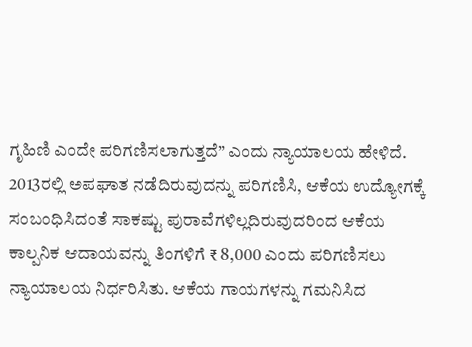ಗೃಹಿಣಿ ಎಂದೇ ಪರಿಗಣಿಸಲಾಗುತ್ತದೆ” ಎಂದು ನ್ಯಾಯಾಲಯ ಹೇಳಿದೆ.
2013ರಲ್ಲಿ ಅಪಘಾತ ನಡೆದಿರುವುದನ್ನು ಪರಿಗಣಿಸಿ, ಆಕೆಯ ಉದ್ಯೋಗಕ್ಕೆ ಸಂಬಂಧಿಸಿದಂತೆ ಸಾಕಷ್ಟು ಪುರಾವೆಗಳಿಲ್ಲದಿರುವುದರಿಂದ ಆಕೆಯ ಕಾಲ್ಪನಿಕ ಆದಾಯವನ್ನು ತಿಂಗಳಿಗೆ ₹ 8,000 ಎಂದು ಪರಿಗಣಿಸಲು ನ್ಯಾಯಾಲಯ ನಿರ್ಧರಿಸಿತು. ಆಕೆಯ ಗಾಯಗಳನ್ನು ಗಮನಿಸಿದ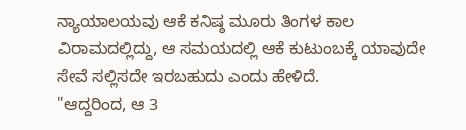ನ್ಯಾಯಾಲಯವು ಆಕೆ ಕನಿಷ್ಠ ಮೂರು ತಿಂಗಳ ಕಾಲ ವಿರಾಮದಲ್ಲಿದ್ದು, ಆ ಸಮಯದಲ್ಲಿ ಆಕೆ ಕುಟುಂಬಕ್ಕೆ ಯಾವುದೇ ಸೇವೆ ಸಲ್ಲಿಸದೇ ಇರಬಹುದು ಎಂದು ಹೇಳಿದೆ.
"ಆದ್ದರಿಂದ, ಆ 3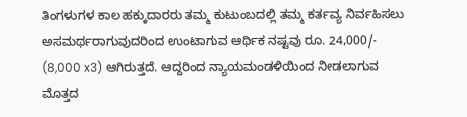ತಿಂಗಳುಗಳ ಕಾಲ ಹಕ್ಕುದಾರರು ತಮ್ಮ ಕುಟುಂಬದಲ್ಲಿ ತಮ್ಮ ಕರ್ತವ್ಯ ನಿರ್ವಹಿಸಲು ಅಸಮರ್ಥರಾಗುವುದರಿಂದ ಉಂಟಾಗುವ ಆರ್ಥಿಕ ನಷ್ಟವು ರೂ. 24,000/- (8,000 x3) ಆಗಿರುತ್ತದೆ. ಆದ್ದರಿಂದ ನ್ಯಾಯಮಂಡಳಿಯಿಂದ ನೀಡಲಾಗುವ ಮೊತ್ತದ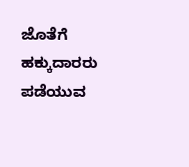ಜೊತೆಗೆ ಹಕ್ಕುದಾರರು ಪಡೆಯುವ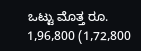ಒಟ್ಟು ಮೊತ್ತ ರೂ. 1,96,800 (1,72,800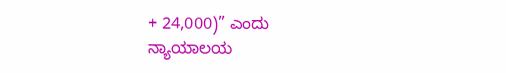+ 24,000)” ಎಂದು ನ್ಯಾಯಾಲಯ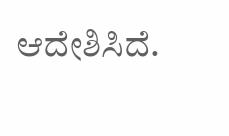ಆದೇಶಿಸಿದೆ.